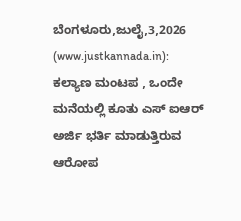ಬೆಂಗಳೂರು,ಜುಲೈ,3,2026 (www.justkannada.in): ಕಲ್ಯಾಣ ಮಂಟಪ , ಒಂದೇ ಮನೆಯಲ್ಲಿ ಕೂತು ಎಸ್ ಐಆರ್ ಅರ್ಜಿ ಭರ್ತಿ ಮಾಡುತ್ತಿರುವ ಆರೋಪ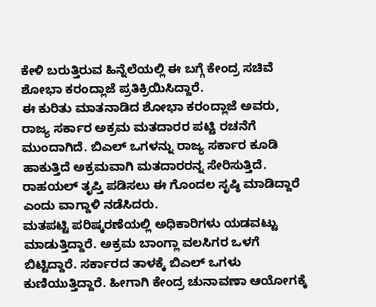ಕೇಳಿ ಬರುತ್ತಿರುವ ಹಿನ್ನೆಲೆಯಲ್ಲಿ ಈ ಬಗ್ಗೆ ಕೇಂದ್ರ ಸಚಿವೆ ಶೋಭಾ ಕರಂದ್ಲಾಜೆ ಪ್ರತಿಕ್ರಿಯಿಸಿದ್ದಾರೆ.
ಈ ಕುರಿತು ಮಾತನಾಡಿದ ಶೋಭಾ ಕರಂದ್ಲಾಜೆ ಅವರು, ರಾಜ್ಯ ಸರ್ಕಾರ ಅಕ್ರಮ ಮತದಾರರ ಪಟ್ಟಿ ರಚನೆಗೆ ಮುಂದಾಗಿದೆ. ಬಿಎಲ್ ಒಗಳನ್ನು ರಾಜ್ಯ ಸರ್ಕಾರ ಕೂಡಿ ಹಾಕುತ್ತಿದೆ ಅಕ್ರಮವಾಗಿ ಮತದಾರರನ್ನ ಸೇರಿಸುತ್ತಿದೆ. ರಾಹಯಲ್ ತೃಪ್ತಿ ಪಡಿಸಲು ಈ ಗೊಂದಲ ಸೃಷ್ಠಿ ಮಾಡಿದ್ದಾರೆ ಎಂದು ವಾಗ್ದಾಳಿ ನಡೆಸಿದರು.
ಮತಪಟ್ಟಿ ಪರಿಷ್ಕರಣೆಯಲ್ಲಿ ಅಧಿಕಾರಿಗಳು ಯಡವಟ್ಟು ಮಾಡುತ್ತಿದ್ದಾರೆ. ಅಕ್ರಮ ಬಾಂಗ್ಲಾ ವಲಸಿಗರ ಒಳಗೆ ಬಿಟ್ಟಿದ್ದಾರೆ. ಸರ್ಕಾರದ ತಾಳಕ್ಕೆ ಬಿಎಲ್ ಒಗಳು ಕುಣಿಯುತ್ತಿದ್ದಾರೆ. ಹೀಗಾಗಿ ಕೇಂದ್ರ ಚುನಾವಣಾ ಆಯೋಗಕ್ಕೆ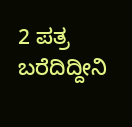2 ಪತ್ರ ಬರೆದಿದ್ದೀನಿ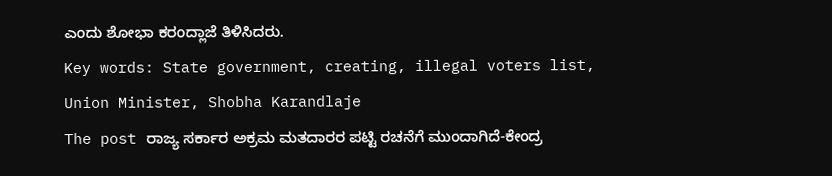ಎಂದು ಶೋಭಾ ಕರಂದ್ಲಾಜೆ ತಿಳಿಸಿದರು.
Key words: State government, creating, illegal voters list, Union Minister, Shobha Karandlaje
The post ರಾಜ್ಯ ಸರ್ಕಾರ ಅಕ್ರಮ ಮತದಾರರ ಪಟ್ಟಿ ರಚನೆಗೆ ಮುಂದಾಗಿದೆ-ಕೇಂದ್ರ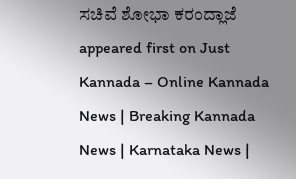ಸಚಿವೆ ಶೋಭಾ ಕರಂದ್ಲಾಜೆ appeared first on Just Kannada – Online Kannada News | Breaking Kannada News | Karnataka News |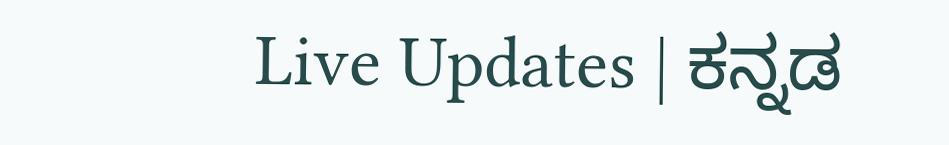Live Updates | ಕನ್ನಡ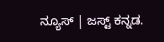ನ್ಯೂಸ್ | ಜಸ್ಟ್ ಕನ್ನಡ.